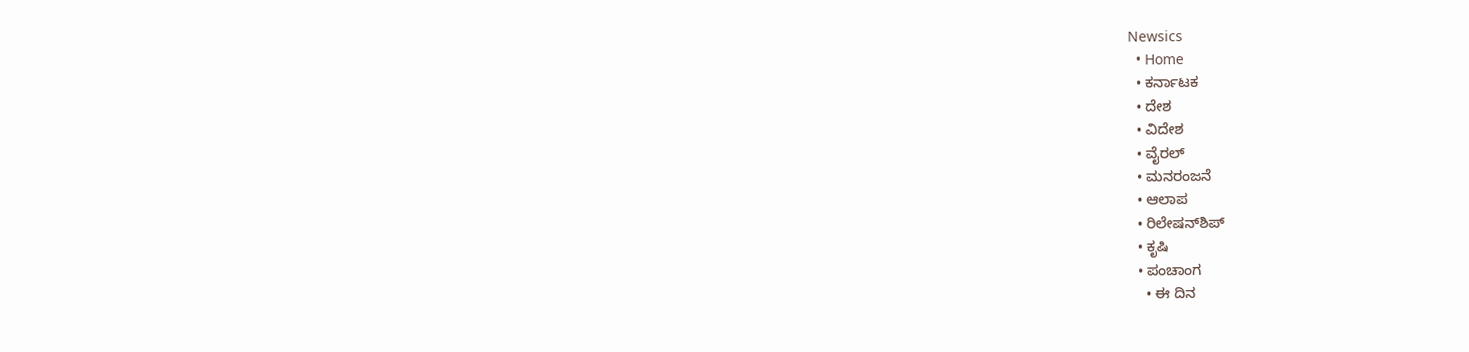Newsics
  • Home
  • ಕರ್ನಾಟಕ
  • ದೇಶ
  • ವಿದೇಶ
  • ವೈರಲ್
  • ಮನರಂಜನೆ
  • ಆಲಾಪ
  • ರಿಲೇಷನ್‌ಶಿಪ್
  • ಕೃಷಿ
  • ಪಂಚಾಂಗ
    • ಈ ದಿನ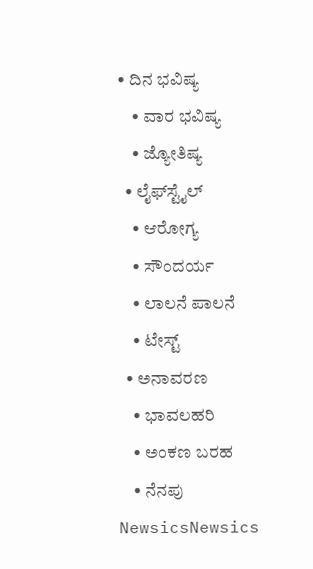• ದಿನ ಭವಿಷ್ಯ
    • ವಾರ ಭವಿಷ್ಯ
    • ಜ್ಯೋತಿಷ್ಯ
  • ಲೈಫ್‌ಸ್ಟೈಲ್
    • ಆರೋಗ್ಯ
    • ಸೌಂದರ್ಯ
    • ಲಾಲನೆ ಪಾಲನೆ
    • ಟೇಸ್ಟ್
  • ಅನಾವರಣ
    • ಭಾವಲಹರಿ
    • ಅಂಕಣ ಬರಹ
    • ನೆನಪು
NewsicsNewsics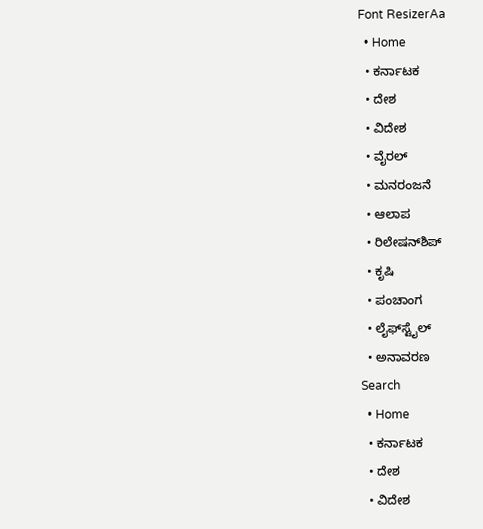Font ResizerAa
  • Home
  • ಕರ್ನಾಟಕ
  • ದೇಶ
  • ವಿದೇಶ
  • ವೈರಲ್
  • ಮನರಂಜನೆ
  • ಆಲಾಪ
  • ರಿಲೇಷನ್‌ಶಿಪ್
  • ಕೃಷಿ
  • ಪಂಚಾಂಗ
  • ಲೈಫ್‌ಸ್ಟೈಲ್
  • ಅನಾವರಣ
Search
  • Home
  • ಕರ್ನಾಟಕ
  • ದೇಶ
  • ವಿದೇಶ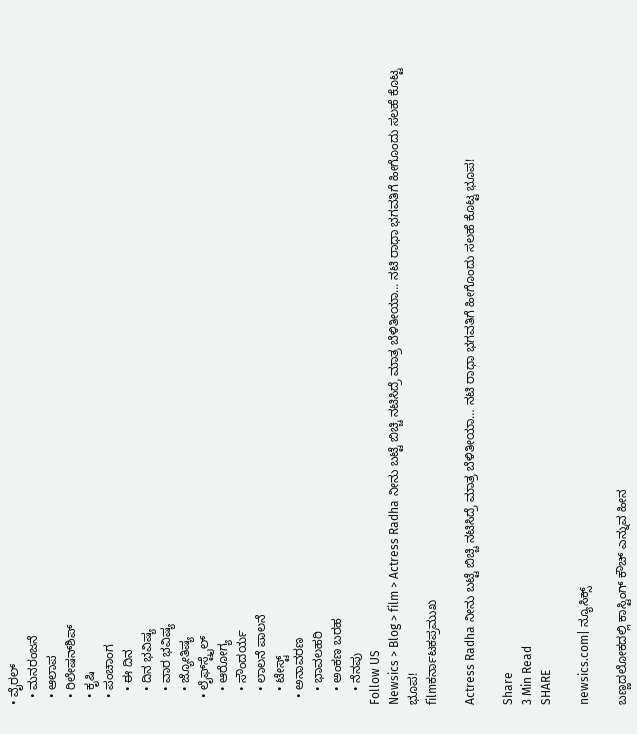• ವೈರಲ್
  • ಮನರಂಜನೆ
  • ಆಲಾಪ
  • ರಿಲೇಷನ್‌ಶಿಪ್
  • ಕೃಷಿ
  • ಪಂಚಾಂಗ
    • ಈ ದಿನ
    • ದಿನ ಭವಿಷ್ಯ
    • ವಾರ ಭವಿಷ್ಯ
    • ಜ್ಯೋತಿಷ್ಯ
  • ಲೈಫ್‌ಸ್ಟೈಲ್
    • ಆರೋಗ್ಯ
    • ಸೌಂದರ್ಯ
    • ಲಾಲನೆ ಪಾಲನೆ
    • ಟೇಸ್ಟ್
  • ಅನಾವರಣ
    • ಭಾವಲಹರಿ
    • ಅಂಕಣ ಬರಹ
    • ನೆನಪು
Follow US
Newsics > Blog > film > Actress Radha ನೀನು ಬಟ್ಟೆ ಬಿಚ್ಚಿ ನಟಿಸಿದ್ರೆ ಮಾತ್ರ ಬೆಳಿತೀಯಾ… ನಟಿ ರಾಧಾ ಭಗವತಿಗೆ ಹೀಗೊಂದು ಸಲಹೆ ಕೊಟ್ಟ ಭೂಪ!
filmಕರ್ನಾಟಕಪ್ರಮುಖ

Actress Radha ನೀನು ಬಟ್ಟೆ ಬಿಚ್ಚಿ ನಟಿಸಿದ್ರೆ ಮಾತ್ರ ಬೆಳಿತೀಯಾ… ನಟಿ ರಾಧಾ ಭಗವತಿಗೆ ಹೀಗೊಂದು ಸಲಹೆ ಕೊಟ್ಟ ಭೂಪ!

Share
3 Min Read
SHARE

newsics.com| ನ್ಯೂಸಿಕ್ಸ್

ಬಣ್ಣದಲೋಕದಲ್ಲಿ ಕಾಸ್ಟಿಂಗ್ ಕೌಚ್ ಎನ್ನುವ ಹೀನ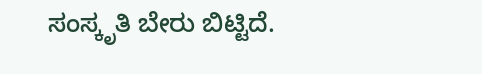ಸಂಸ್ಕೃತಿ ಬೇರು ಬಿಟ್ಟಿದೆ.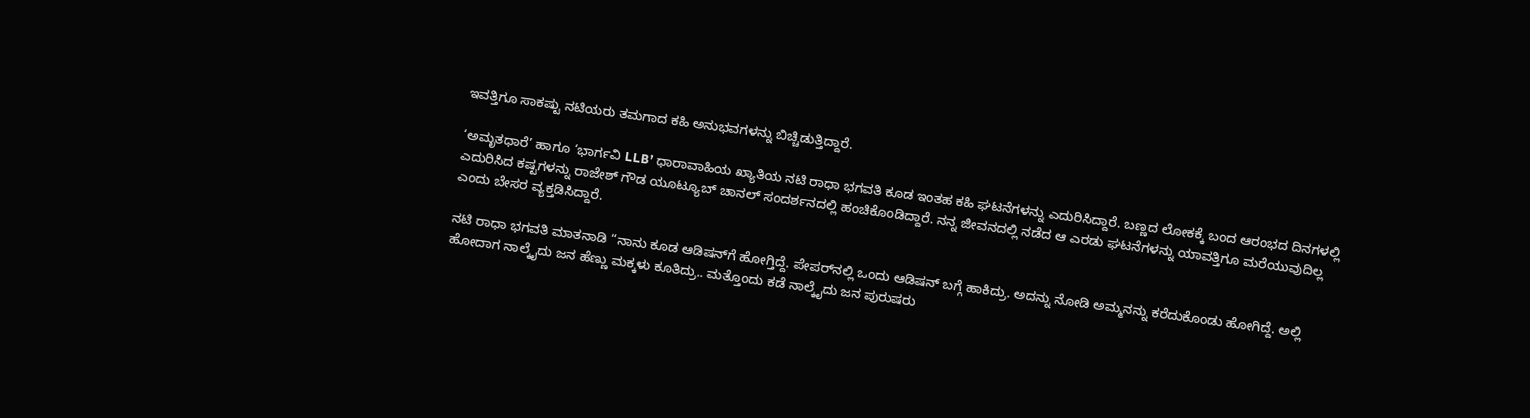ಇವತ್ತಿಗೂ ಸಾಕಷ್ಟು ನಟಿಯರು ತಮಗಾದ ಕಹಿ ಅನುಭವಗಳನ್ನು ಬಿಚ್ಚಿಡುತ್ತಿದ್ದಾರೆ.

‘ಅಮೃತಧಾರೆ’ ಹಾಗೂ ‘ಭಾರ್ಗವಿ LLB’ ಧಾರಾವಾಹಿಯ ಖ್ಯಾತಿಯ ನಟಿ ರಾಧಾ ಭಗವತಿ ಕೂಡ ಇಂತಹ ಕಹಿ ಘಟನೆಗಳನ್ನು ಎದುರಿಸಿದ್ದಾರೆ. ಬಣ್ಣದ ಲೋಕಕ್ಕೆ ಬಂದ ಆರಂಭದ ದಿನಗಳಲ್ಲಿ ಎದುರಿಸಿದ ಕಷ್ಟಗಳನ್ನು ರಾಜೇಶ್ ಗೌಡ ಯೂಟ್ಯೂಬ್ ಚಾನಲ್ ಸಂದರ್ಶನದಲ್ಲಿ ಹಂಚಿಕೊಂಡಿದ್ದಾರೆ. ನನ್ನ ಜೀವನದಲ್ಲಿ ನಡೆದ ಆ ಎರಡು ಘಟನೆಗಳನ್ನು ಯಾವತ್ತಿಗೂ ಮರೆಯುವುದಿಲ್ಲ ಎಂದು ಬೇಸರ ವ್ಯಕ್ತಡಿಸಿದ್ದಾರೆ.

ನಟಿ ರಾಧಾ ಭಗವತಿ ಮಾತನಾಡಿ “ನಾನು ಕೂಡ ಆಡಿಷನ್‌ಗೆ ಹೋಗ್ತಿದ್ದೆ. ಪೇಪರ್‌ನಲ್ಲಿ ಒಂದು ಆಡಿಷನ್ ಬಗ್ಗೆ ಹಾಕಿದ್ರು. ಅದನ್ನು ನೋಡಿ ಅಮ್ಮನನ್ನು ಕರೆದುಕೊಂಡು ಹೋಗಿದ್ದೆ. ಅಲ್ಲಿ ಹೋದಾಗ ನಾಲ್ಕೈದು ಜನ ಹೆಣ್ಣು ಮಕ್ಕಳು ಕೂತಿದ್ರು.. ಮತ್ತೊಂದು ಕಡೆ ನಾಲ್ಕೈದು ಜನ ಪುರುಷರು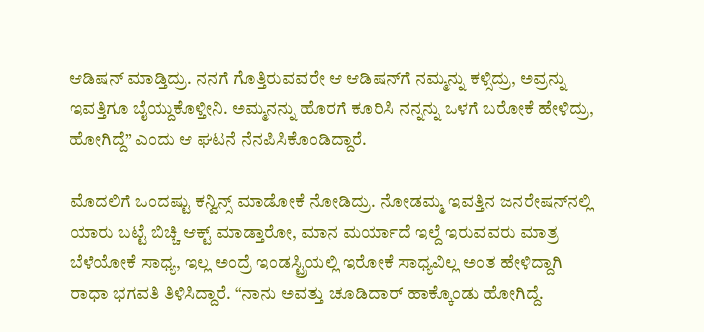ಆಡಿಷನ್ ಮಾಡ್ತಿದ್ರು. ನನಗೆ ಗೊತ್ತಿರುವವರೇ ಆ ಆಡಿಷನ್‌ಗೆ ನಮ್ಮನ್ನು ಕಳ್ಸಿದ್ರು, ಅವ್ರನ್ನು ಇವತ್ತಿಗೂ ಬೈಯ್ದುಕೊಳ್ತೀನಿ. ಅಮ್ಮನನ್ನು ಹೊರಗೆ ಕೂರಿಸಿ ನನ್ನನ್ನು ಒಳಗೆ ಬರೋಕೆ ಹೇಳಿದ್ರು, ಹೋಗಿದ್ದೆ” ಎಂದು ಆ ಘಟನೆ ನೆನಪಿಸಿಕೊಂಡಿದ್ದಾರೆ.

ಮೊದಲಿಗೆ ಒಂದಷ್ಟು ಕನ್ವಿನ್ಸ್ ಮಾಡೋಕೆ ನೋಡಿದ್ರು. ನೋಡಮ್ಮ ಇವತ್ತಿನ ಜನರೇಷನ್‌ನಲ್ಲಿ ಯಾರು ಬಟ್ಟೆ ಬಿಚ್ಚಿ ಆಕ್ಟ್ ಮಾಡ್ತಾರೋ, ಮಾನ ಮರ್ಯಾದೆ ಇಲ್ದೆ ಇರುವವರು ಮಾತ್ರ ಬೆಳೆಯೋಕೆ ಸಾಧ್ಯ, ಇಲ್ಲ ಅಂದ್ರೆ ಇಂಡಸ್ಟ್ರಿಯಲ್ಲಿ ಇರೋಕೆ ಸಾಧ್ಯವಿಲ್ಲ ಅಂತ ಹೇಳಿದ್ದಾಗಿ ರಾಧಾ ಭಗವತಿ ತಿಳಿಸಿದ್ದಾರೆ. “ನಾನು ಅವತ್ತು ಚೂಡಿದಾರ್ ಹಾಕ್ಕೊಂಡು ಹೋಗಿದ್ದೆ.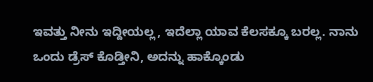ಇವತ್ತು ನೀನು ಇದ್ದೀಯಲ್ಲ, ಇದೆಲ್ಲಾ ಯಾವ ಕೆಲಸಕ್ಕೂ ಬರಲ್ಲ. ನಾನು ಒಂದು ಡ್ರೆಸ್ ಕೊಡ್ತೀನಿ, ಅದನ್ನು ಹಾಕ್ಕೊಂಡು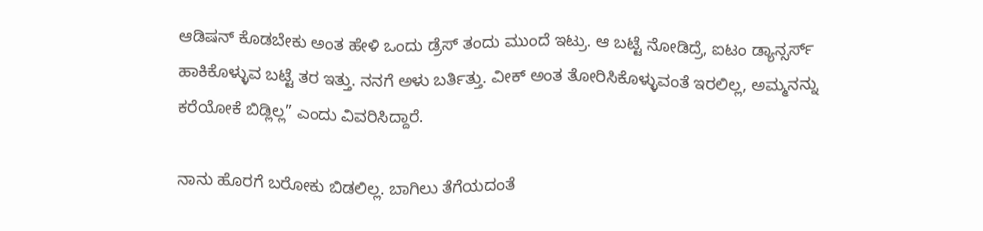ಆಡಿಷನ್ ಕೊಡಬೇಕು ಅಂತ ಹೇಳಿ ಒಂದು ಡ್ರೆಸ್ ತಂದು ಮುಂದೆ ಇಟ್ರು. ಆ ಬಟ್ಟೆ ನೋಡಿದ್ರೆ, ಐಟಂ ಡ್ಯಾನ್ಸರ್ಸ್ ಹಾಕಿಕೊಳ್ಳುವ ಬಟ್ಟೆ ತರ ಇತ್ತು. ನನಗೆ ಅಳು ಬರ್ತಿತ್ತು. ವೀಕ್ ಅಂತ ತೋರಿಸಿಕೊಳ್ಳುವಂತೆ ಇರಲಿಲ್ಲ, ಅಮ್ಮನನ್ನು ಕರೆಯೋಕೆ ಬಿಡ್ಲಿಲ್ಲ” ಎಂದು ವಿವರಿಸಿದ್ದಾರೆ.

ನಾನು ಹೊರಗೆ ಬರೋಕು ಬಿಡಲಿಲ್ಲ. ಬಾಗಿಲು ತೆಗೆಯದಂತೆ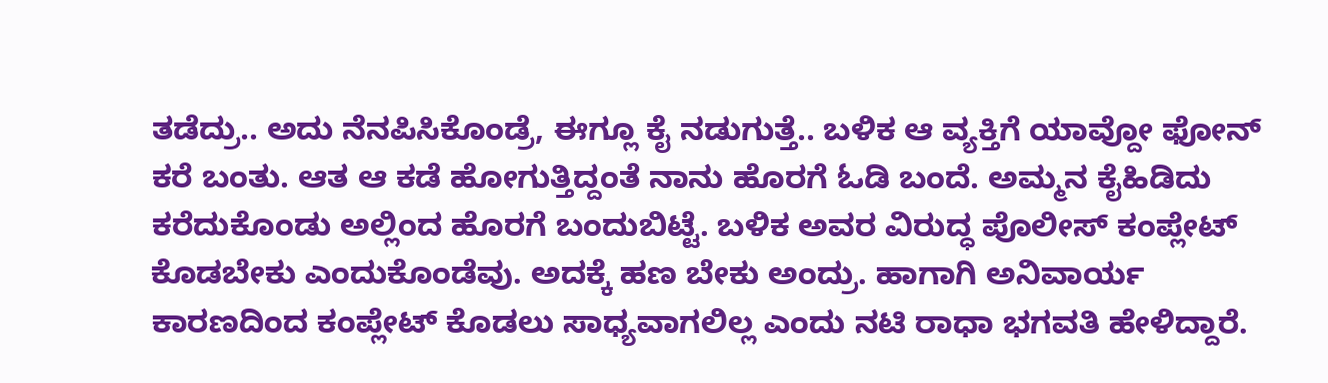ತಡೆದ್ರು.. ಅದು ನೆನಪಿಸಿಕೊಂಡ್ರೆ, ಈಗ್ಲೂ ಕೈ ನಡುಗುತ್ತೆ.. ಬಳಿಕ ಆ ವ್ಯಕ್ತಿಗೆ ಯಾವ್ದೋ ಫೋನ್ ಕರೆ ಬಂತು. ಆತ ಆ ಕಡೆ ಹೋಗುತ್ತಿದ್ದಂತೆ ನಾನು ಹೊರಗೆ ಓಡಿ ಬಂದೆ. ಅಮ್ಮನ ಕೈಹಿಡಿದು ಕರೆದುಕೊಂಡು ಅಲ್ಲಿಂದ ಹೊರಗೆ ಬಂದುಬಿಟ್ಟೆ. ಬಳಿಕ ಅವರ ವಿರುದ್ಧ ಪೊಲೀಸ್ ಕಂಪ್ಲೇಟ್ ಕೊಡಬೇಕು ಎಂದುಕೊಂಡೆವು. ಅದಕ್ಕೆ ಹಣ ಬೇಕು ಅಂದ್ರು. ಹಾಗಾಗಿ ಅನಿವಾರ್ಯ ಕಾರಣದಿಂದ ಕಂಪ್ಲೇಟ್ ಕೊಡಲು ಸಾಧ್ಯವಾಗಲಿಲ್ಲ ಎಂದು ನಟಿ ರಾಧಾ ಭಗವತಿ ಹೇಳಿದ್ದಾರೆ.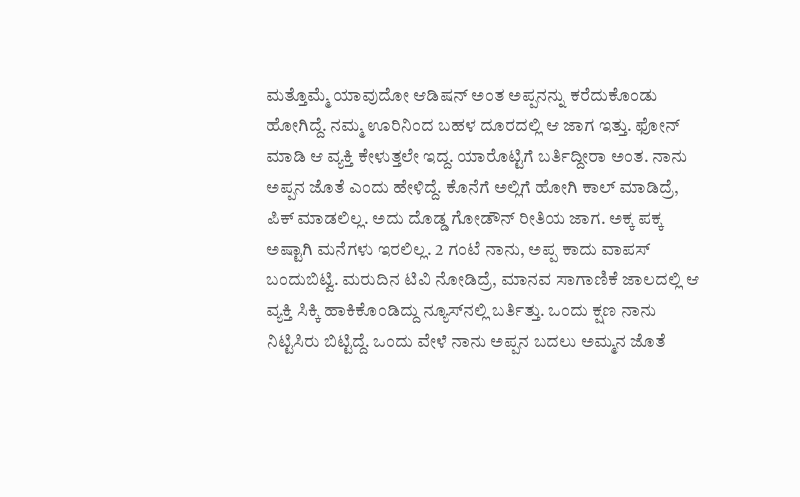ಮತ್ತೊಮ್ಮೆ ಯಾವುದೋ ಆಡಿಷನ್ ಅಂತ ಅಪ್ಪನನ್ನು ಕರೆದುಕೊಂಡು ಹೋಗಿದ್ದೆ. ನಮ್ಮ ಊರಿನಿಂದ ಬಹಳ ದೂರದಲ್ಲಿ ಆ ಜಾಗ ಇತ್ತು. ಫೋನ್ ಮಾಡಿ ಆ ವ್ಯಕ್ತಿ ಕೇಳುತ್ತಲೇ ಇದ್ದ. ಯಾರೊಟ್ಟಿಗೆ ಬರ್ತಿದ್ದೀರಾ ಅಂತ. ನಾನು ಅಪ್ಪನ ಜೊತೆ ಎಂದು ಹೇಳಿದ್ದೆ. ಕೊನೆಗೆ ಅಲ್ಲಿಗೆ ಹೋಗಿ ಕಾಲ್ ಮಾಡಿದ್ರೆ, ಪಿಕ್ ಮಾಡಲಿಲ್ಲ. ಅದು ದೊಡ್ಡ ಗೋಡೌನ್ ರೀತಿಯ ಜಾಗ. ಅಕ್ಕ ಪಕ್ಕ ಅಷ್ಟಾಗಿ ಮನೆಗಳು ಇರಲಿಲ್ಲ. 2 ಗಂಟೆ ನಾನು, ಅಪ್ಪ ಕಾದು ವಾಪಸ್ ಬಂದುಬಿಟ್ವಿ. ಮರುದಿನ ಟಿವಿ ನೋಡಿದ್ರೆ, ಮಾನವ ಸಾಗಾಣಿಕೆ ಜಾಲದಲ್ಲಿ ಆ ವ್ಯಕ್ತಿ ಸಿಕ್ಕಿ ಹಾಕಿಕೊಂಡಿದ್ದು ನ್ಯೂಸ್‌ನಲ್ಲಿ ಬರ್ತಿತ್ತು. ಒಂದು ಕ್ಷಣ ನಾನು ನಿಟ್ಟಿಸಿರು ಬಿಟ್ಟಿದ್ದೆ. ಒಂದು ವೇಳೆ ನಾನು ಅಪ್ಪನ ಬದಲು ಅಮ್ಮನ ಜೊತೆ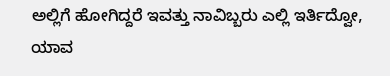ಅಲ್ಲಿಗೆ ಹೋಗಿದ್ದರೆ ಇವತ್ತು ನಾವಿಬ್ಬರು ಎಲ್ಲಿ ಇರ್ತಿದ್ವೋ, ಯಾವ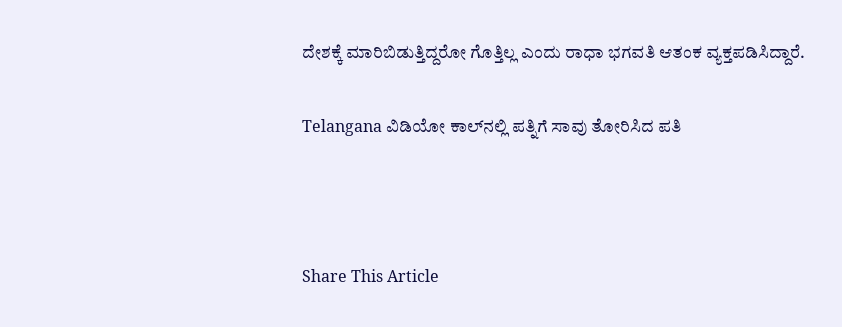ದೇಶಕ್ಕೆ ಮಾರಿಬಿಡುತ್ತಿದ್ದರೋ ಗೊತ್ತಿಲ್ಲ ಎಂದು ರಾಧಾ ಭಗವತಿ ಆತಂಕ ವ್ಯಕ್ತಪಡಿಸಿದ್ದಾರೆ.

Telangana ವಿಡಿಯೋ ಕಾಲ್‌ನಲ್ಲಿ ಪತ್ನಿಗೆ ಸಾವು ತೋರಿಸಿದ ಪತಿ



Share This Article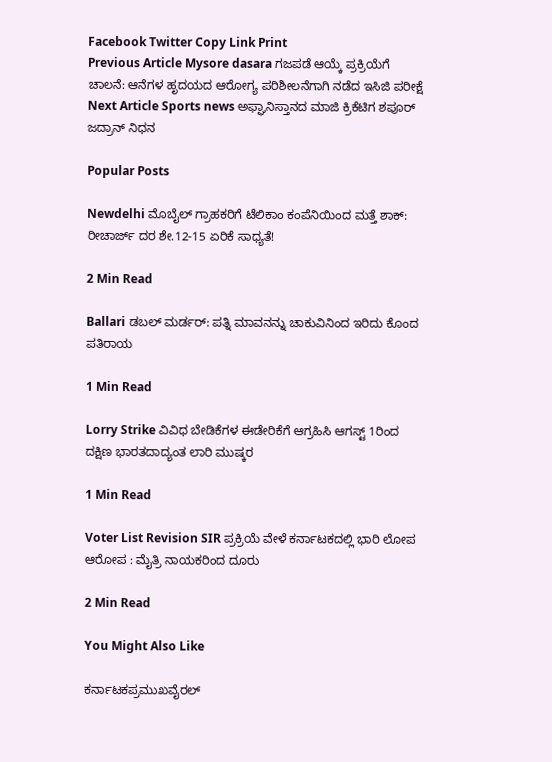Facebook Twitter Copy Link Print
Previous Article Mysore dasara ಗಜಪಡೆ ಆಯ್ಕೆ ಪ್ರಕ್ರಿಯೆಗೆ ಚಾಲನೆ: ಆನೆಗಳ ಹೃದಯದ ಆರೋಗ್ಯ ಪರಿಶೀಲನೆಗಾಗಿ ನಡೆದ ಇಸಿಜಿ ಪರೀಕ್ಷೆ
Next Article Sports news ಅಫ್ಘಾನಿಸ್ತಾನದ ಮಾಜಿ ಕ್ರಿಕೆಟಿಗ ಶಪೂರ್ ಜದ್ರಾನ್ ನಿಧನ

Popular Posts

Newdelhi ಮೊಬೈಲ್ ಗ್ರಾಹಕರಿಗೆ ಟೆಲಿಕಾಂ ಕಂಪೆನಿಯಿಂದ ಮತ್ತೆ ಶಾಕ್: ರೀಚಾರ್ಜ್ ದರ ಶೇ.12-15 ಏರಿಕೆ ಸಾಧ್ಯತೆ!

2 Min Read

Ballari ಡಬಲ್ ಮರ್ಡರ್: ಪತ್ನಿ ಮಾವನನ್ನು ಚಾಕುವಿನಿಂದ ಇರಿದು ಕೊಂದ ಪತಿರಾಯ

1 Min Read

Lorry Strike ವಿವಿಧ ಬೇಡಿಕೆಗಳ ಈಡೇರಿಕೆಗೆ ಆಗ್ರಹಿಸಿ ಆಗಸ್ಟ್ 1ರಿಂದ ದಕ್ಷಿಣ ಭಾರತದಾದ್ಯಂತ ಲಾರಿ ಮುಷ್ಕರ

1 Min Read

Voter List Revision SIR ಪ್ರಕ್ರಿಯೆ ವೇಳೆ ಕರ್ನಾಟಕದಲ್ಲಿ ಭಾರಿ ಲೋಪ ಆರೋಪ : ಮೈತ್ರಿ ನಾಯಕರಿಂದ ದೂರು

2 Min Read

You Might Also Like

ಕರ್ನಾಟಕಪ್ರಮುಖವೈರಲ್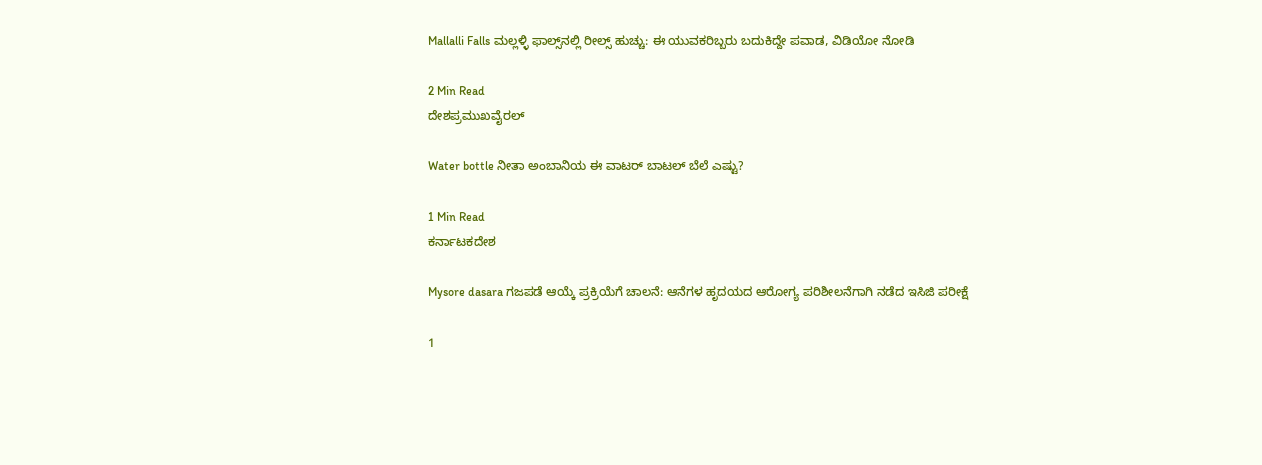Mallalli Falls ಮಲ್ಲಳ್ಳಿ ಫಾಲ್ಸ್‌ನಲ್ಲಿ ರೀಲ್ಸ್ ಹುಚ್ಚು: ಈ ಯುವಕರಿಬ್ಬರು ಬದುಕಿದ್ದೇ ಪವಾಡ, ವಿಡಿಯೋ ನೋಡಿ

2 Min Read
ದೇಶಪ್ರಮುಖವೈರಲ್

Water bottle ನೀತಾ ಅಂಬಾನಿಯ ಈ ವಾಟರ್ ಬಾಟಲ್ ಬೆಲೆ ಎಷ್ಟು?

1 Min Read
ಕರ್ನಾಟಕದೇಶ

Mysore dasara ಗಜಪಡೆ ಆಯ್ಕೆ ಪ್ರಕ್ರಿಯೆಗೆ ಚಾಲನೆ: ಆನೆಗಳ ಹೃದಯದ ಆರೋಗ್ಯ ಪರಿಶೀಲನೆಗಾಗಿ ನಡೆದ ಇಸಿಜಿ ಪರೀಕ್ಷೆ

1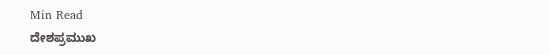Min Read
ದೇಶಪ್ರಮುಖ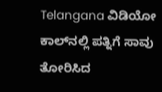Telangana ವಿಡಿಯೋ ಕಾಲ್‌ನಲ್ಲಿ ಪತ್ನಿಗೆ ಸಾವು ತೋರಿಸಿದ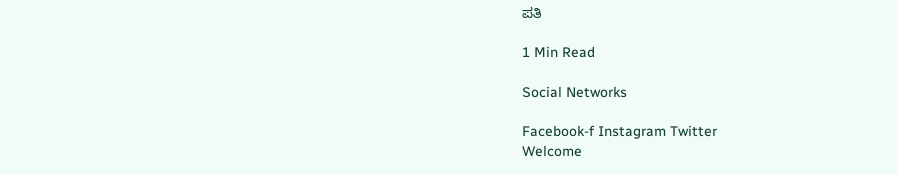ಪತಿ

1 Min Read

Social Networks

Facebook-f Instagram Twitter
Welcome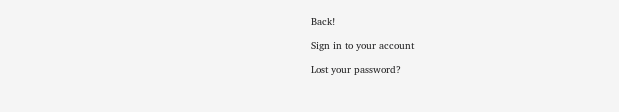Back!

Sign in to your account

Lost your password?